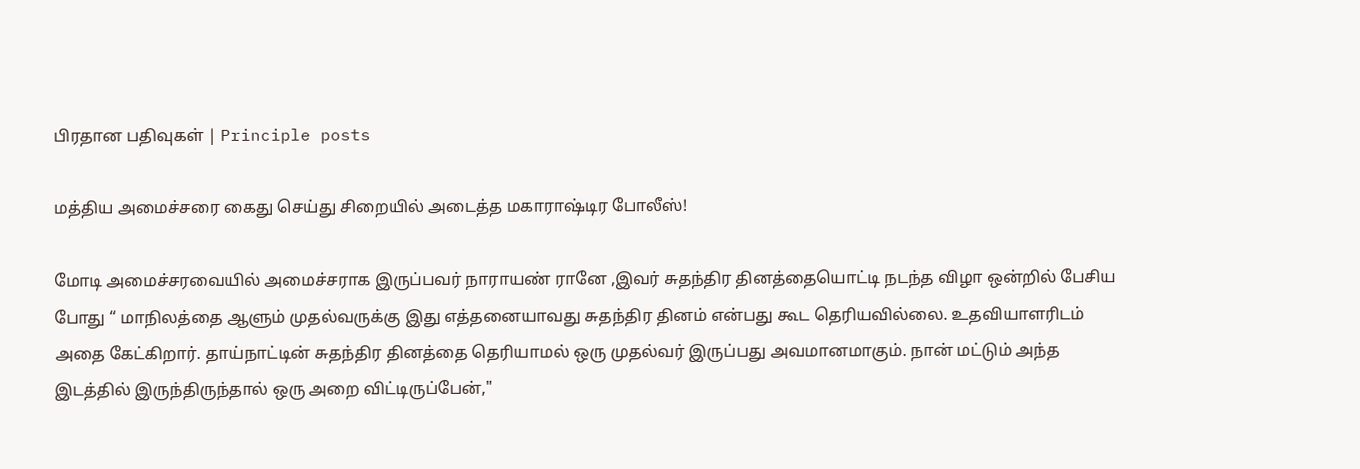பிரதான பதிவுகள் | Principle posts

மத்திய அமைச்சரை கைது செய்து சிறையில் அடைத்த மகாராஷ்டிர போலீஸ்!

மோடி அமைச்சரவையில் அமைச்சராக இருப்பவர் நாராயண் ரானே ,இவர் சுதந்திர தினத்தையொட்டி நடந்த விழா ஒன்றில் பேசிய போது “ மாநிலத்தை ஆளும் முதல்வருக்கு இது எத்தனையாவது சுதந்திர தினம் என்பது கூட தெரியவில்லை. உதவியாளரிடம் அதை கேட்கிறார். தாய்நாட்டின் சுதந்திர தினத்தை தெரியாமல் ஒரு முதல்வர் இருப்பது அவமானமாகும். நான் மட்டும் அந்த இடத்தில் இருந்திருந்தால் ஒரு அறை விட்டிருப்பேன்,"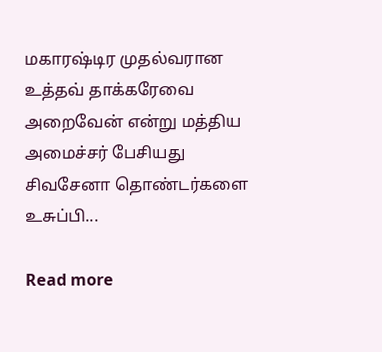மகாரஷ்டிர முதல்வரான உத்தவ் தாக்கரேவை அறைவேன் என்று மத்திய அமைச்சர் பேசியது சிவசேனா தொண்டர்களை உசுப்பி...

Read more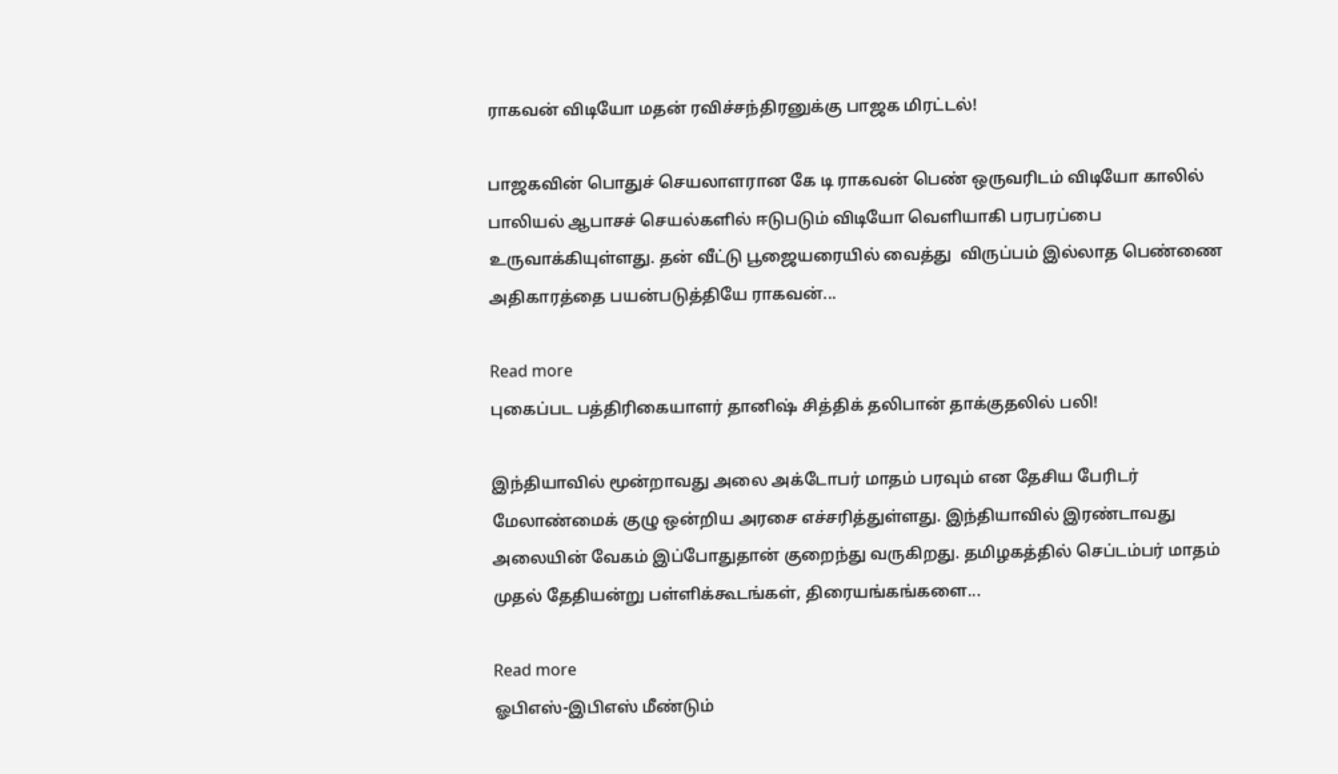ராகவன் விடியோ மதன் ரவிச்சந்திரனுக்கு பாஜக மிரட்டல்!

பாஜகவின் பொதுச் செயலாளரான கே டி ராகவன் பெண் ஒருவரிடம் விடியோ காலில் பாலியல் ஆபாசச் செயல்களில் ஈடுபடும் விடியோ வெளியாகி பரபரப்பை உருவாக்கியுள்ளது. தன் வீட்டு பூஜையரையில் வைத்து  விருப்பம் இல்லாத பெண்ணை அதிகாரத்தை பயன்படுத்தியே ராகவன்...

Read more
புகைப்பட பத்திரிகையாளர் தானிஷ் சித்திக் தலிபான் தாக்குதலில் பலி!

இந்தியாவில் மூன்றாவது அலை அக்டோபர் மாதம் பரவும் என தேசிய பேரிடர் மேலாண்மைக் குழு ஒன்றிய அரசை எச்சரித்துள்ளது. இந்தியாவில் இரண்டாவது அலையின் வேகம் இப்போதுதான் குறைந்து வருகிறது. தமிழகத்தில் செப்டம்பர் மாதம் முதல் தேதியன்று பள்ளிக்கூடங்கள், திரையங்கங்களை...

Read more
ஓபிஎஸ்-இபிஎஸ் மீண்டும்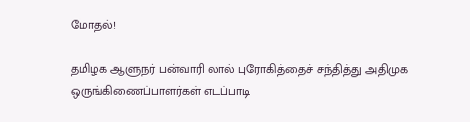மோதல்!

தமிழக ஆளுநர் பன்வாரி லால் புரோகித்தைச் சந்தித்து அதிமுக ஒருங்கிணைப்பாளர்கள் எடப்பாடி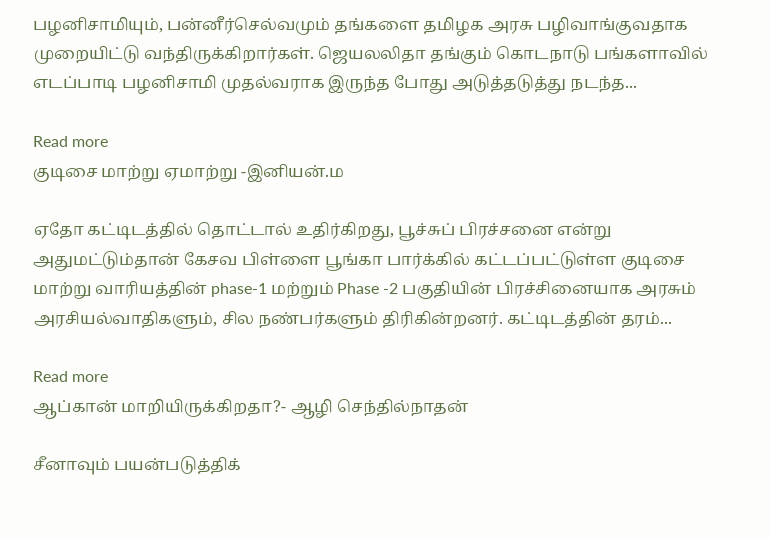பழனிசாமியும், பன்னீர்செல்வமும் தங்களை தமிழக அரசு பழிவாங்குவதாக முறையிட்டு வந்திருக்கிறார்கள். ஜெயலலிதா தங்கும் கொடநாடு பங்களாவில் எடப்பாடி பழனிசாமி முதல்வராக இருந்த போது அடுத்தடுத்து நடந்த...

Read more
குடிசை மாற்று ஏமாற்று -இனியன்.ம

ஏதோ கட்டிடத்தில் தொட்டால் உதிர்கிறது, பூச்சுப் பிரச்சனை என்று அதுமட்டும்தான் கேசவ பிள்ளை பூங்கா பார்க்கில் கட்டப்பட்டுள்ள குடிசை மாற்று வாரியத்தின் phase-1 மற்றும் Phase -2 பகுதியின் பிரச்சினையாக அரசும் அரசியல்வாதிகளும், சில நண்பர்களும் திரிகின்றனர். கட்டிடத்தின் தரம்...

Read more
ஆப்கான் மாறியிருக்கிறதா?- ஆழி செந்தில்நாதன்

சீனாவும் பயன்படுத்திக்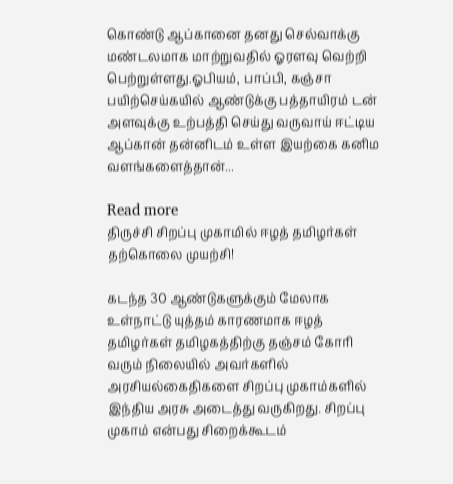கொண்டு ஆப்கானை தனது செல்வாக்கு மண்டலமாக மாற்றுவதில் ஓரளவு வெற்றி பெற்றுள்ளது.ஓபியம், பாப்பி, கஞ்சா பயிற்செய்கயில் ஆண்டுக்கு பத்தாயிரம் டன் அளவுக்கு உற்பத்தி செய்து வருவாய் ஈட்டிய ஆப்கான் தன்னிடம் உள்ள இயற்கை கனிம வளங்களைத்தான்...

Read more
திருச்சி சிறப்பு முகாமில் ஈழத் தமிழர்கள் தற்கொலை முயற்சி!

கடந்த 30 ஆண்டுகளுக்கும் மேலாக உள்நாட்டு யுத்தம் காரணமாக ஈழத் தமிழர்கள் தமிழகத்திற்கு தஞ்சம் கோரி வரும் நிலையில் அவர்களில் அரசியல்கைதிகளை சிறப்பு முகாம்களில் இந்திய அரசு அடைத்து வருகிறது. சிறப்பு முகாம் என்பது சிறைக்கூடம்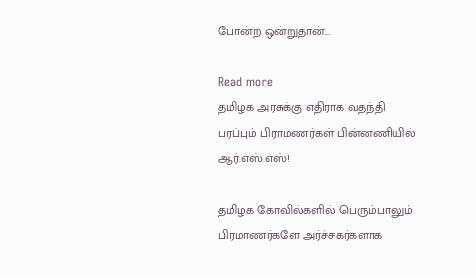போன்ற ஒன்றுதான்...

Read more
தமிழக அரசுக்கு எதிராக வதந்தி பரப்பும் பிராமணர்கள் பின்னணியில் ஆர்.எஸ்.எஸ்!

தமிழக கோவில்களில் பெரும்பாலும் பிரமாணர்களே அர்ச்சகர்களாக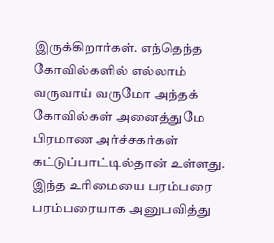இருக்கிறார்கள். எந்தெந்த கோவில்களில் எல்லாம் வருவாய் வருமோ அந்தக் கோவில்கள் அனைத்துமே பிரமாண அர்ச்சகர்கள் கட்டுப்பாட்டில்தான் உள்ளது. இந்த உரிமையை பரம்பரை பரம்பரையாக அனுபவித்து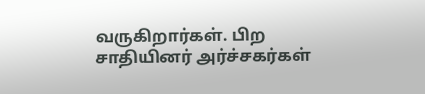வருகிறார்கள். பிற சாதியினர் அர்ச்சகர்கள்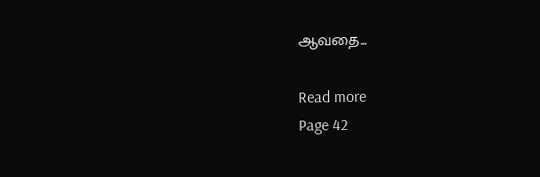ஆவதை...

Read more
Page 42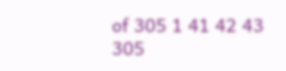of 305 1 41 42 43 305